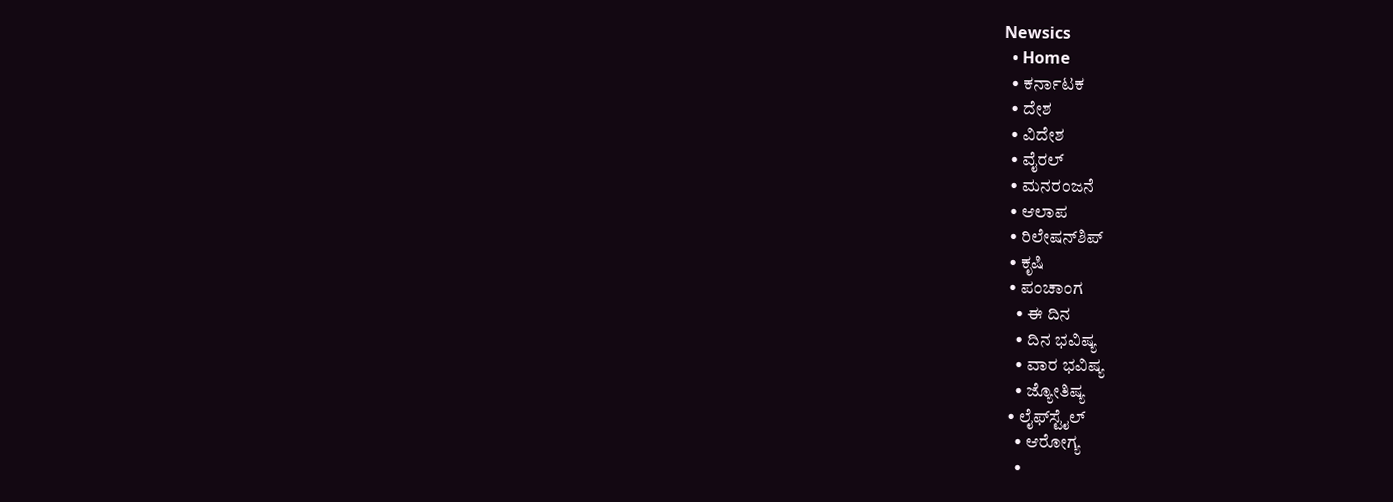Newsics
  • Home
  • ಕರ್ನಾಟಕ
  • ದೇಶ
  • ವಿದೇಶ
  • ವೈರಲ್
  • ಮನರಂಜನೆ
  • ಆಲಾಪ
  • ರಿಲೇಷನ್‌ಶಿಪ್
  • ಕೃಷಿ
  • ಪಂಚಾಂಗ
    • ಈ ದಿನ
    • ದಿನ ಭವಿಷ್ಯ
    • ವಾರ ಭವಿಷ್ಯ
    • ಜ್ಯೋತಿಷ್ಯ
  • ಲೈಫ್‌ಸ್ಟೈಲ್
    • ಆರೋಗ್ಯ
    •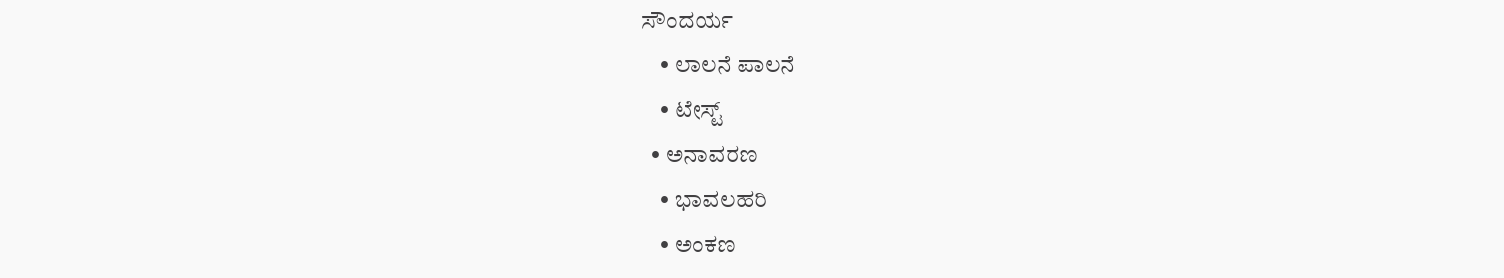ಸೌಂದರ್ಯ
    • ಲಾಲನೆ ಪಾಲನೆ
    • ಟೇಸ್ಟ್
  • ಅನಾವರಣ
    • ಭಾವಲಹರಿ
    • ಅಂಕಣ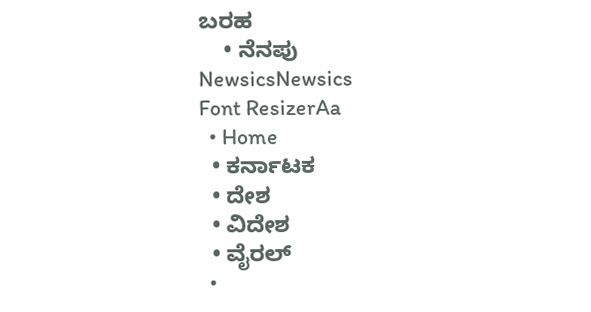ಬರಹ
    • ನೆನಪು
NewsicsNewsics
Font ResizerAa
  • Home
  • ಕರ್ನಾಟಕ
  • ದೇಶ
  • ವಿದೇಶ
  • ವೈರಲ್
  •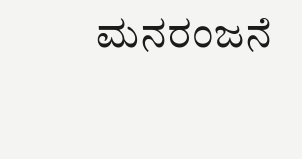ಮನರಂಜನೆ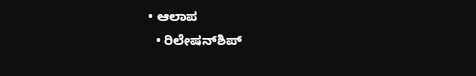• ಆಲಾಪ
  • ರಿಲೇಷನ್‌ಶಿಪ್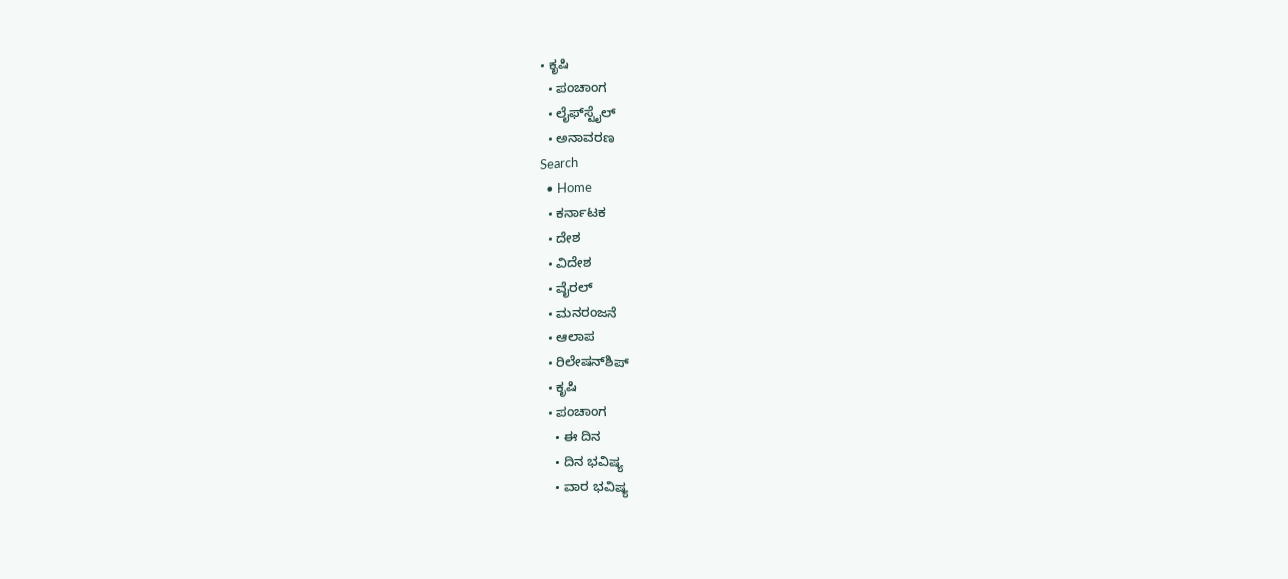• ಕೃಷಿ
  • ಪಂಚಾಂಗ
  • ಲೈಫ್‌ಸ್ಟೈಲ್
  • ಅನಾವರಣ
Search
  • Home
  • ಕರ್ನಾಟಕ
  • ದೇಶ
  • ವಿದೇಶ
  • ವೈರಲ್
  • ಮನರಂಜನೆ
  • ಆಲಾಪ
  • ರಿಲೇಷನ್‌ಶಿಪ್
  • ಕೃಷಿ
  • ಪಂಚಾಂಗ
    • ಈ ದಿನ
    • ದಿನ ಭವಿಷ್ಯ
    • ವಾರ ಭವಿಷ್ಯ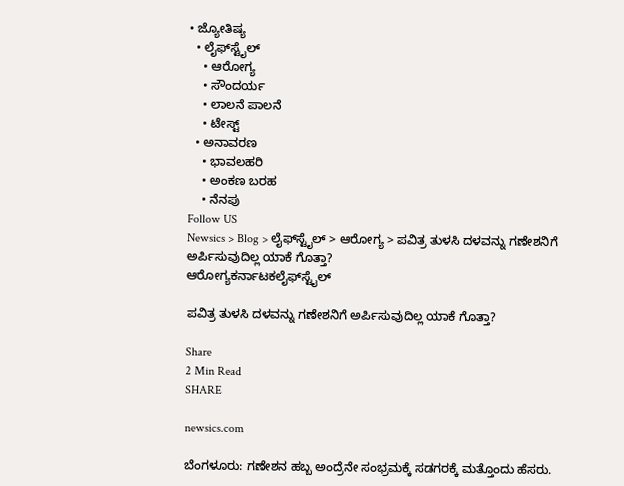• ಜ್ಯೋತಿಷ್ಯ
  • ಲೈಫ್‌ಸ್ಟೈಲ್
    • ಆರೋಗ್ಯ
    • ಸೌಂದರ್ಯ
    • ಲಾಲನೆ ಪಾಲನೆ
    • ಟೇಸ್ಟ್
  • ಅನಾವರಣ
    • ಭಾವಲಹರಿ
    • ಅಂಕಣ ಬರಹ
    • ನೆನಪು
Follow US
Newsics > Blog > ಲೈಫ್‌ಸ್ಟೈಲ್ > ಆರೋಗ್ಯ > ಪವಿತ್ರ ತುಳಸಿ ದಳವನ್ನು ಗಣೇಶನಿಗೆ ಅರ್ಪಿಸುವುದಿಲ್ಲ ಯಾಕೆ ಗೊತ್ತಾ?
ಆರೋಗ್ಯಕರ್ನಾಟಕಲೈಫ್‌ಸ್ಟೈಲ್

ಪವಿತ್ರ ತುಳಸಿ ದಳವನ್ನು ಗಣೇಶನಿಗೆ ಅರ್ಪಿಸುವುದಿಲ್ಲ ಯಾಕೆ ಗೊತ್ತಾ?

Share
2 Min Read
SHARE

newsics.com

ಬೆಂಗಳೂರು: ಗಣೇಶನ ಹಬ್ಬ ಅಂದ್ರೆನೇ ಸಂಭ್ರಮಕ್ಕೆ ಸಡಗರಕ್ಕೆ ಮತ್ತೊಂದು ಹೆಸರು.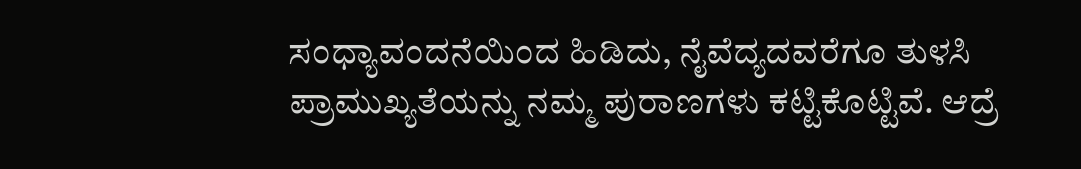ಸಂಧ್ಯಾವಂದನೆಯಿಂದ ಹಿಡಿದು, ನೈವೆದ್ಯದವರೆಗೂ ತುಳಸಿ ಪ್ರಾಮುಖ್ಯತೆಯನ್ನು ನಮ್ಮ ಪುರಾಣಗಳು ಕಟ್ಟಿಕೊಟ್ಟಿವೆ. ಆದ್ರೆ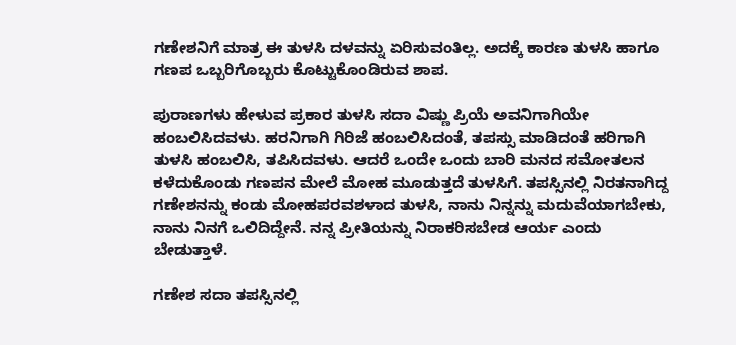ಗಣೇಶನಿಗೆ ಮಾತ್ರ ಈ ತುಳಸಿ ದಳವನ್ನು ಏರಿಸುವಂತಿಲ್ಲ. ಅದಕ್ಕೆ ಕಾರಣ ತುಳಸಿ ಹಾಗೂ ಗಣಪ ಒಬ್ಬರಿಗೊಬ್ಬರು ಕೊಟ್ಟುಕೊಂಡಿರುವ ಶಾಪ.

ಪುರಾಣಗಳು ಹೇಳುವ ಪ್ರಕಾರ ತುಳಸಿ ಸದಾ ವಿಷ್ಣು ಪ್ರಿಯೆ ಅವನಿಗಾಗಿಯೇ ಹಂಬಲಿಸಿದವಳು. ಹರನಿಗಾಗಿ ಗಿರಿಜೆ ಹಂಬಲಿಸಿದಂತೆ, ತಪಸ್ಸು ಮಾಡಿದಂತೆ ಹರಿಗಾಗಿ ತುಳಸಿ ಹಂಬಲಿಸಿ, ತಪಿಸಿದವಳು. ಆದರೆ ಒಂದೇ ಒಂದು ಬಾರಿ ಮನದ ಸಮೋತಲನ ಕಳೆದುಕೊಂಡು ಗಣಪನ ಮೇಲೆ ಮೋಹ ಮೂಡುತ್ತದೆ ತುಳಸಿಗೆ. ತಪಸ್ಸಿನಲ್ಲಿ ನಿರತನಾಗಿದ್ದ ಗಣೇಶನನ್ನು ಕಂಡು ಮೋಹಪರವಶಳಾದ ತುಳಸಿ, ನಾನು ನಿನ್ನನ್ನು ಮದುವೆಯಾಗಬೇಕು, ನಾನು ನಿನಗೆ ಒಲಿದಿದ್ದೇನೆ. ನನ್ನ ಪ್ರೀತಿಯನ್ನು ನಿರಾಕರಿಸಬೇಡ ಆರ್ಯ ಎಂದು ಬೇಡುತ್ತಾಳೆ.

ಗಣೇಶ ಸದಾ ತಪಸ್ಸಿನಲ್ಲಿ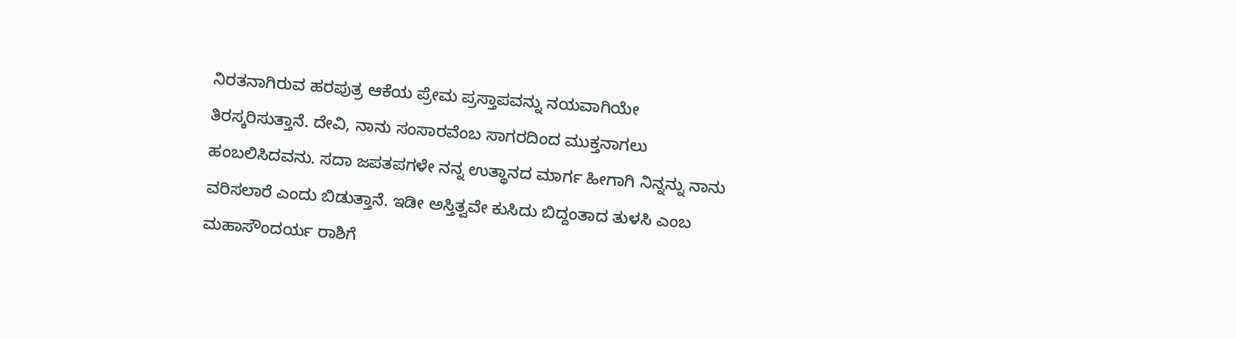ನಿರತನಾಗಿರುವ ಹರಪುತ್ರ ಆಕೆಯ ಪ್ರೇಮ ಪ್ರಸ್ತಾಪವನ್ನು ನಯವಾಗಿಯೇ ತಿರಸ್ಕರಿಸುತ್ತಾನೆ. ದೇವಿ, ನಾನು ಸಂಸಾರವೆಂಬ ಸಾಗರದಿಂದ ಮುಕ್ತನಾಗಲು ಹಂಬಲಿಸಿದವನು. ಸದಾ ಜಪತಪಗಳೇ ನನ್ನ ಉತ್ಥಾನದ ಮಾರ್ಗ ಹೀಗಾಗಿ ನಿನ್ನನ್ನು ನಾನು ವರಿಸಲಾರೆ ಎಂದು ಬಿಡುತ್ತಾನೆ. ಇಡೀ ಅಸ್ತಿತ್ವವೇ ಕುಸಿದು ಬಿದ್ದಂತಾದ ತುಳಸಿ ಎಂಬ ಮಹಾಸೌಂದರ್ಯ ರಾಶಿಗೆ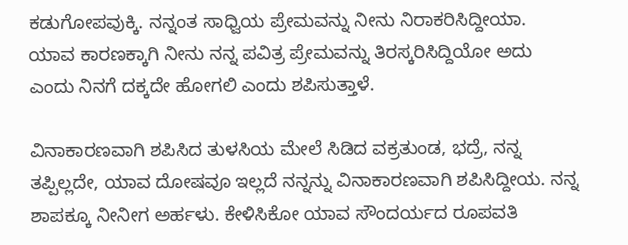ಕಡುಗೋಪವುಕ್ಕಿ. ನನ್ನಂತ ಸಾಧ್ವಿಯ ಪ್ರೇಮವನ್ನು ನೀನು ನಿರಾಕರಿಸಿದ್ದೀಯಾ. ಯಾವ ಕಾರಣಕ್ಕಾಗಿ ನೀನು ನನ್ನ ಪವಿತ್ರ ಪ್ರೇಮವನ್ನು ತಿರಸ್ಕರಿಸಿದ್ದಿಯೋ ಅದು ಎಂದು ನಿನಗೆ ದಕ್ಕದೇ ಹೋಗಲಿ ಎಂದು ಶಪಿಸುತ್ತಾಳೆ.

ವಿನಾಕಾರಣವಾಗಿ ಶಪಿಸಿದ ತುಳಸಿಯ ಮೇಲೆ ಸಿಡಿದ ವಕ್ರತುಂಡ, ಭದ್ರೆ, ನನ್ನ ತಪ್ಪಿಲ್ಲದೇ, ಯಾವ ದೋಷವೂ ಇಲ್ಲದೆ ನನ್ನನ್ನು ವಿನಾಕಾರಣವಾಗಿ ಶಪಿಸಿದ್ದೀಯ. ನನ್ನ ಶಾಪಕ್ಕೂ ನೀನೀಗ ಅರ್ಹಳು. ಕೇಳಿಸಿಕೋ ಯಾವ ಸೌಂದರ್ಯದ ರೂಪವತಿ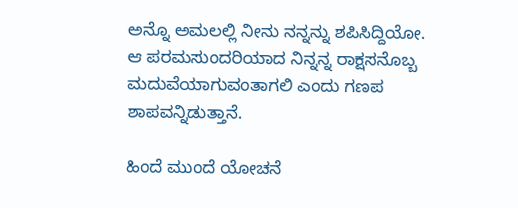ಅನ್ನೊ ಅಮಲಲ್ಲಿ ನೀನು ನನ್ನನ್ನು ಶಪಿಸಿದ್ದಿಯೋ. ಆ ಪರಮಸುಂದರಿಯಾದ ನಿನ್ನನ್ನ ರಾಕ್ಷಸನೊಬ್ಬ ಮದುವೆಯಾಗುವಂತಾಗಲಿ ಎಂದು ಗಣಪ ಶಾಪವನ್ನಿಡುತ್ತಾನೆ.

ಹಿಂದೆ ಮುಂದೆ ಯೋಚನೆ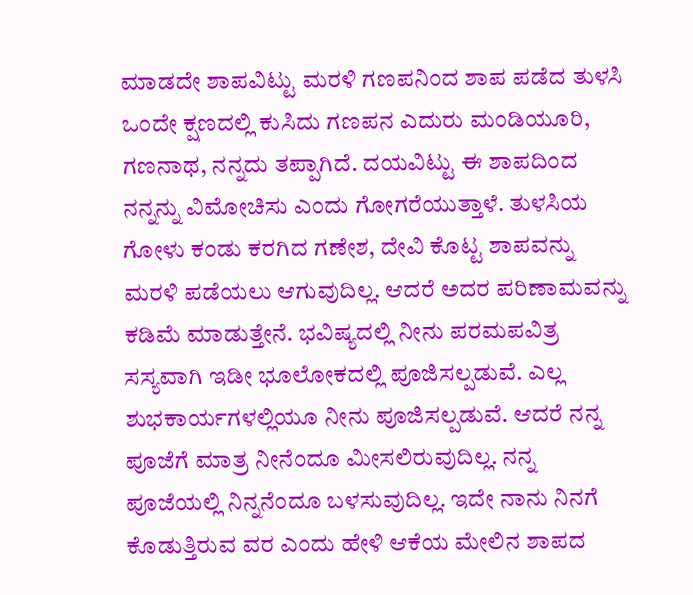ಮಾಡದೇ ಶಾಪವಿಟ್ಟು ಮರಳಿ ಗಣಪನಿಂದ ಶಾಪ ಪಡೆದ ತುಳಸಿ ಒಂದೇ ಕ್ಷಣದಲ್ಲಿ ಕುಸಿದು ಗಣಪನ ಎದುರು ಮಂಡಿಯೂರಿ, ಗಣನಾಥ, ನನ್ನದು ತಪ್ಪಾಗಿದೆ. ದಯವಿಟ್ಟು ಈ ಶಾಪದಿಂದ ನನ್ನನ್ನು ವಿಮೋಚಿಸು ಎಂದು ಗೋಗರೆಯುತ್ತಾಳೆ. ತುಳಸಿಯ ಗೋಳು ಕಂಡು ಕರಗಿದ ಗಣೇಶ, ದೇವಿ ಕೊಟ್ಟ ಶಾಪವನ್ನು ಮರಳಿ ಪಡೆಯಲು ಆಗುವುದಿಲ್ಲ. ಆದರೆ ಅದರ ಪರಿಣಾಮವನ್ನು ಕಡಿಮೆ ಮಾಡುತ್ತೇನೆ. ಭವಿಷ್ಯದಲ್ಲಿ ನೀನು ಪರಮಪವಿತ್ರ ಸಸ್ಯವಾಗಿ ಇಡೀ ಭೂಲೋಕದಲ್ಲಿ ಪೂಜಿಸಲ್ಪಡುವೆ. ಎಲ್ಲ ಶುಭಕಾರ್ಯಗಳಲ್ಲಿಯೂ ನೀನು ಪೂಜಿಸಲ್ಪಡುವೆ. ಆದರೆ ನನ್ನ ಪೂಜೆಗೆ ಮಾತ್ರ ನೀನೆಂದೂ ಮೀಸಲಿರುವುದಿಲ್ಲ. ನನ್ನ ಪೂಜೆಯಲ್ಲಿ ನಿನ್ನನೆಂದೂ ಬಳಸುವುದಿಲ್ಲ. ಇದೇ ನಾನು ನಿನಗೆ ಕೊಡುತ್ತಿರುವ ವರ ಎಂದು ಹೇಳಿ ಆಕೆಯ ಮೇಲಿನ ಶಾಪದ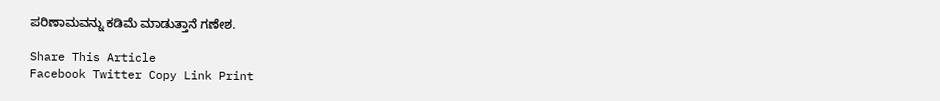ಪರಿಣಾಮವನ್ನು ಕಡಿಮೆ ಮಾಡುತ್ತಾನೆ ಗಣೇಶ.

Share This Article
Facebook Twitter Copy Link Print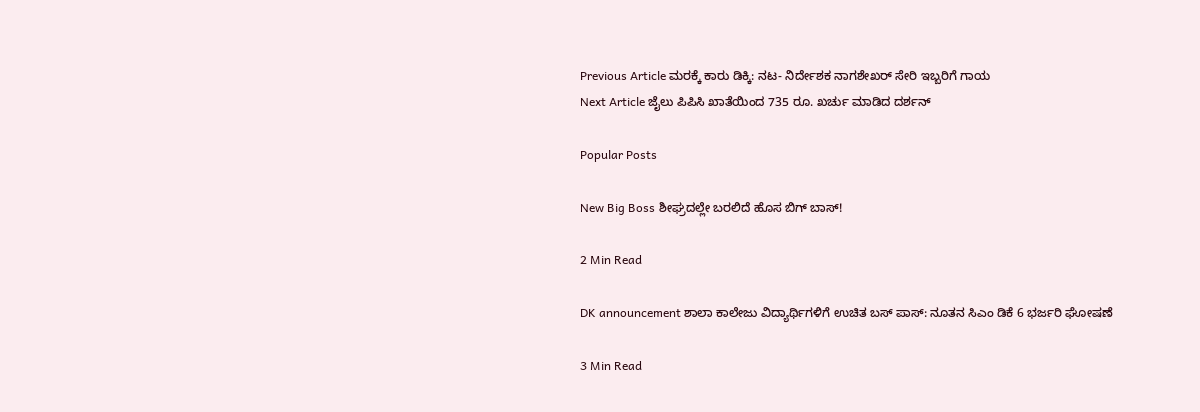Previous Article ಮರಕ್ಕೆ ಕಾರು ಡಿಕ್ಕಿ: ನಟ- ನಿರ್ದೇಶಕ ನಾಗಶೇಖರ್‌ ಸೇರಿ ಇಬ್ಬರಿಗೆ ಗಾಯ
Next Article ಜೈಲು ಪಿಪಿಸಿ ಖಾತೆಯಿಂದ 735 ರೂ. ಖರ್ಚು ಮಾಡಿದ ದರ್ಶನ್‌

Popular Posts

New Big Boss ಶೀಘ್ರದಲ್ಲೇ ಬರಲಿದೆ ಹೊಸ ಬಿಗ್ ಬಾಸ್!

2 Min Read

DK announcement ಶಾಲಾ ಕಾಲೇಜು ವಿದ್ಯಾರ್ಥಿಗಳಿಗೆ ಉಚಿತ ಬಸ್ ಪಾಸ್: ನೂತನ ಸಿಎಂ ಡಿಕೆ 6 ಭರ್ಜರಿ ಘೋಷಣೆ

3 Min Read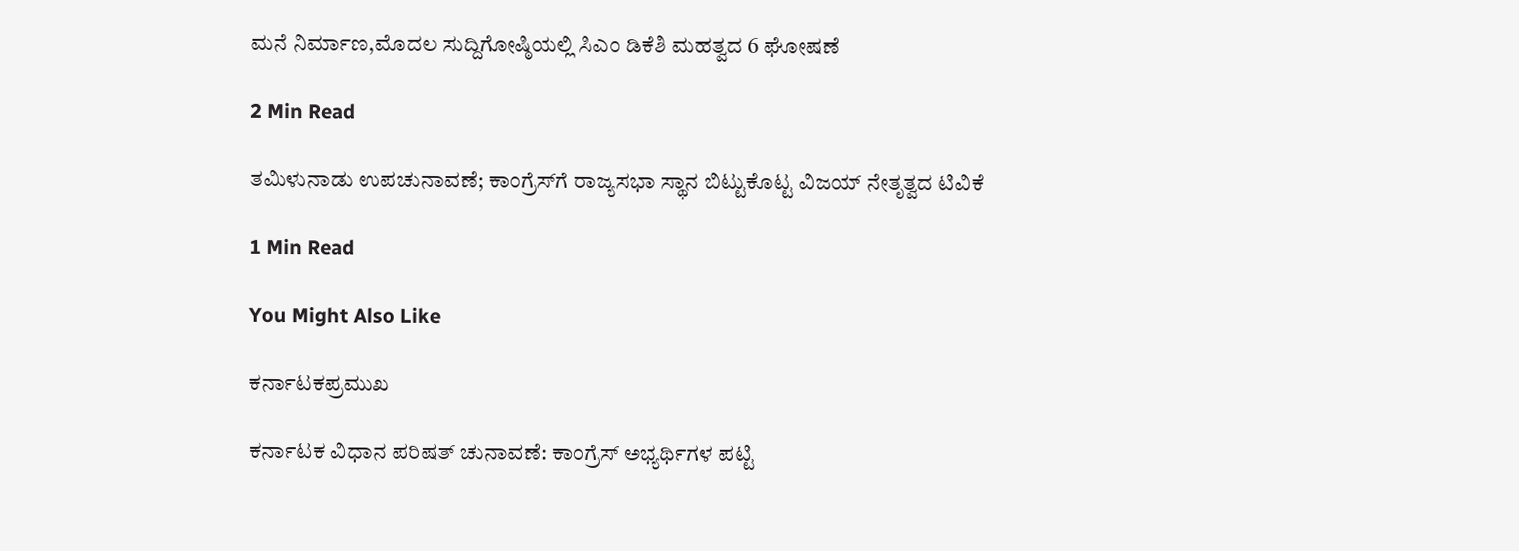ಮನೆ ನಿರ್ಮಾಣ,ಮೊದಲ ಸುದ್ದಿಗೋಷ್ಠಿಯಲ್ಲಿ ಸಿಎಂ ಡಿಕೆಶಿ ಮಹತ್ವದ 6 ಘೋಷಣೆ

2 Min Read

ತಮಿಳುನಾಡು ಉಪಚುನಾವಣೆ; ಕಾಂಗ್ರೆಸ್‌ಗೆ ರಾಜ್ಯಸಭಾ ಸ್ಥಾನ ಬಿಟ್ಟುಕೊಟ್ಟ ವಿಜಯ್ ನೇತೃತ್ವದ ಟಿವಿಕೆ

1 Min Read

You Might Also Like

ಕರ್ನಾಟಕಪ್ರಮುಖ

ಕರ್ನಾಟಕ ವಿಧಾನ ಪರಿಷತ್ ಚುನಾವಣೆ: ಕಾಂಗ್ರೆಸ್ ಅಭ್ಯರ್ಥಿಗಳ ಪಟ್ಟಿ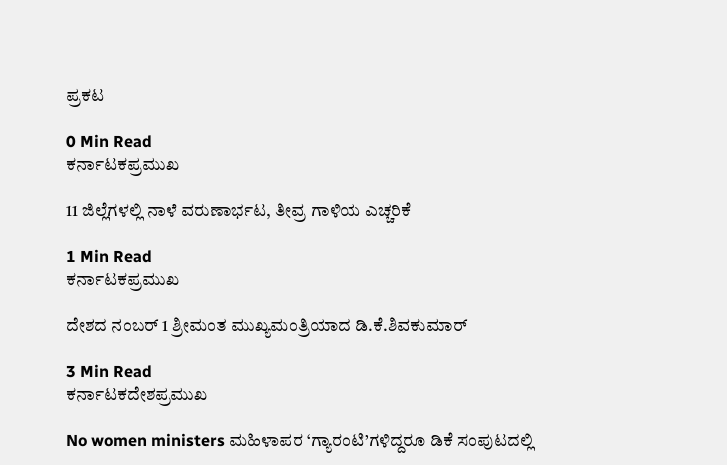ಪ್ರಕಟ

0 Min Read
ಕರ್ನಾಟಕಪ್ರಮುಖ

11 ಜಿಲ್ಲೆಗಳಲ್ಲಿ ನಾಳೆ ವರುಣಾರ್ಭಟ, ತೀವ್ರ ಗಾಳಿಯ ಎಚ್ಚರಿಕೆ

1 Min Read
ಕರ್ನಾಟಕಪ್ರಮುಖ

ದೇಶದ ನಂಬರ್‌ 1 ಶ್ರೀಮಂತ ಮುಖ್ಯಮಂತ್ರಿಯಾದ ಡಿ.ಕೆ.ಶಿವಕುಮಾರ್‌

3 Min Read
ಕರ್ನಾಟಕದೇಶಪ್ರಮುಖ

No women ministers ಮಹಿಳಾಪರ ‘ಗ್ಯಾರಂಟಿ’ಗಳಿದ್ದರೂ ಡಿಕೆ ಸಂಪುಟದಲ್ಲಿ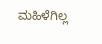ಮಹಿಳೆಗಿಲ್ಲ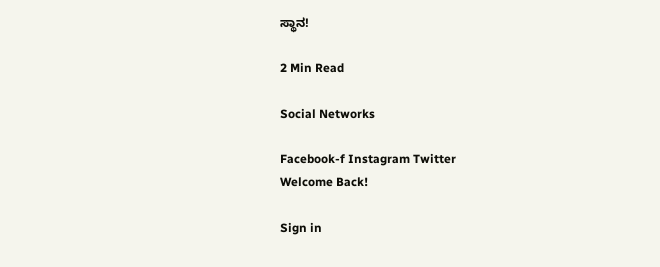ಸ್ಥಾನ!

2 Min Read

Social Networks

Facebook-f Instagram Twitter
Welcome Back!

Sign in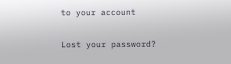to your account

Lost your password?